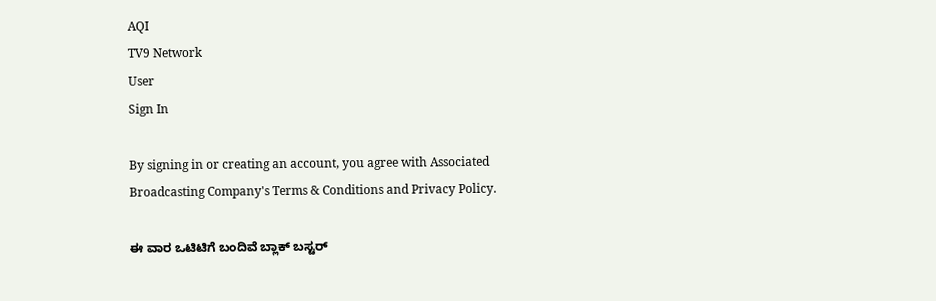AQI
TV9 Network
User
Sign In

By signing in or creating an account, you agree with Associated Broadcasting Company's Terms & Conditions and Privacy Policy.

ಈ ವಾರ ಒಟಿಟಿಗೆ ಬಂದಿವೆ ಬ್ಲಾಕ್ ಬಸ್ಟರ್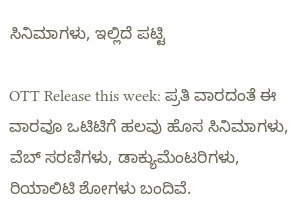ಸಿನಿಮಾಗಳು, ಇಲ್ಲಿದೆ ಪಟ್ಟಿ

OTT Release this week: ಪ್ರತಿ ವಾರದಂತೆ ಈ ವಾರವೂ ಒಟಿಟಿಗೆ ಹಲವು ಹೊಸ ಸಿನಿಮಾಗಳು, ವೆಬ್ ಸರಣಿಗಳು, ಡಾಕ್ಯುಮೆಂಟರಿಗಳು, ರಿಯಾಲಿಟಿ ಶೋಗಳು ಬಂದಿವೆ.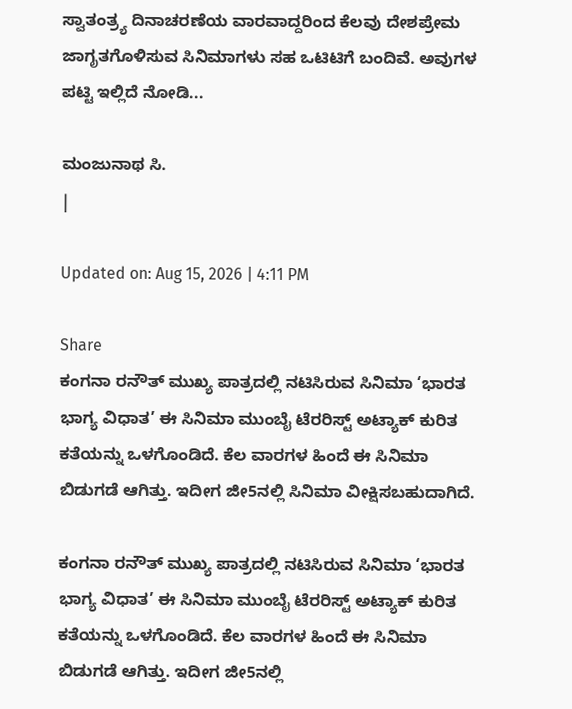ಸ್ವಾತಂತ್ರ್ಯ ದಿನಾಚರಣೆಯ ವಾರವಾದ್ದರಿಂದ ಕೆಲವು ದೇಶಪ್ರೇಮ ಜಾಗೃತಗೊಳಿಸುವ ಸಿನಿಮಾಗಳು ಸಹ ಒಟಿಟಿಗೆ ಬಂದಿವೆ. ಅವುಗಳ ಪಟ್ಟಿ ಇಲ್ಲಿದೆ ನೋಡಿ...

ಮಂಜುನಾಥ ಸಿ.
|

Updated on: Aug 15, 2026 | 4:11 PM

Share
ಕಂಗನಾ ರನೌತ್ ಮುಖ್ಯ ಪಾತ್ರದಲ್ಲಿ ನಟಿಸಿರುವ ಸಿನಿಮಾ ‘ಭಾರತ ಭಾಗ್ಯ ವಿಧಾತ’ ಈ ಸಿನಿಮಾ ಮುಂಬೈ ಟೆರರಿಸ್ಟ್ ಅಟ್ಯಾಕ್ ಕುರಿತ ಕತೆಯನ್ನು ಒಳಗೊಂಡಿದೆ. ಕೆಲ ವಾರಗಳ ಹಿಂದೆ ಈ ಸಿನಿಮಾ ಬಿಡುಗಡೆ ಆಗಿತ್ತು. ಇದೀಗ ಜೀ5ನಲ್ಲಿ ಸಿನಿಮಾ ವೀಕ್ಷಿಸಬಹುದಾಗಿದೆ.

ಕಂಗನಾ ರನೌತ್ ಮುಖ್ಯ ಪಾತ್ರದಲ್ಲಿ ನಟಿಸಿರುವ ಸಿನಿಮಾ ‘ಭಾರತ ಭಾಗ್ಯ ವಿಧಾತ’ ಈ ಸಿನಿಮಾ ಮುಂಬೈ ಟೆರರಿಸ್ಟ್ ಅಟ್ಯಾಕ್ ಕುರಿತ ಕತೆಯನ್ನು ಒಳಗೊಂಡಿದೆ. ಕೆಲ ವಾರಗಳ ಹಿಂದೆ ಈ ಸಿನಿಮಾ ಬಿಡುಗಡೆ ಆಗಿತ್ತು. ಇದೀಗ ಜೀ5ನಲ್ಲಿ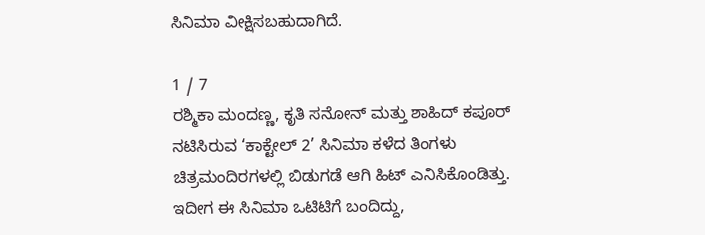ಸಿನಿಮಾ ವೀಕ್ಷಿಸಬಹುದಾಗಿದೆ.

1 / 7
ರಶ್ಮಿಕಾ ಮಂದಣ್ಣ, ಕೃತಿ ಸನೋನ್ ಮತ್ತು ಶಾಹಿದ್ ಕಪೂರ್ ನಟಿಸಿರುವ ‘ಕಾಕ್ಟೇಲ್ 2’ ಸಿನಿಮಾ ಕಳೆದ ತಿಂಗಳು ಚಿತ್ರಮಂದಿರಗಳಲ್ಲಿ ಬಿಡುಗಡೆ ಆಗಿ ಹಿಟ್ ಎನಿಸಿಕೊಂಡಿತ್ತು. ಇದೀಗ ಈ ಸಿನಿಮಾ ಒಟಿಟಿಗೆ ಬಂದಿದ್ದು,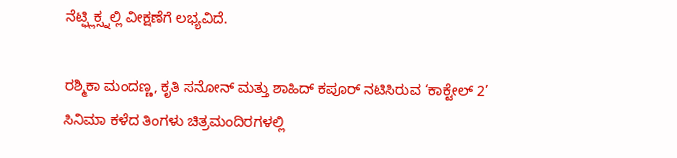ನೆಟ್ಫ್ಲಿಕ್ಸ್ನಲ್ಲಿ ವೀಕ್ಷಣೆಗೆ ಲಭ್ಯವಿದೆ.

ರಶ್ಮಿಕಾ ಮಂದಣ್ಣ, ಕೃತಿ ಸನೋನ್ ಮತ್ತು ಶಾಹಿದ್ ಕಪೂರ್ ನಟಿಸಿರುವ ‘ಕಾಕ್ಟೇಲ್ 2’ ಸಿನಿಮಾ ಕಳೆದ ತಿಂಗಳು ಚಿತ್ರಮಂದಿರಗಳಲ್ಲಿ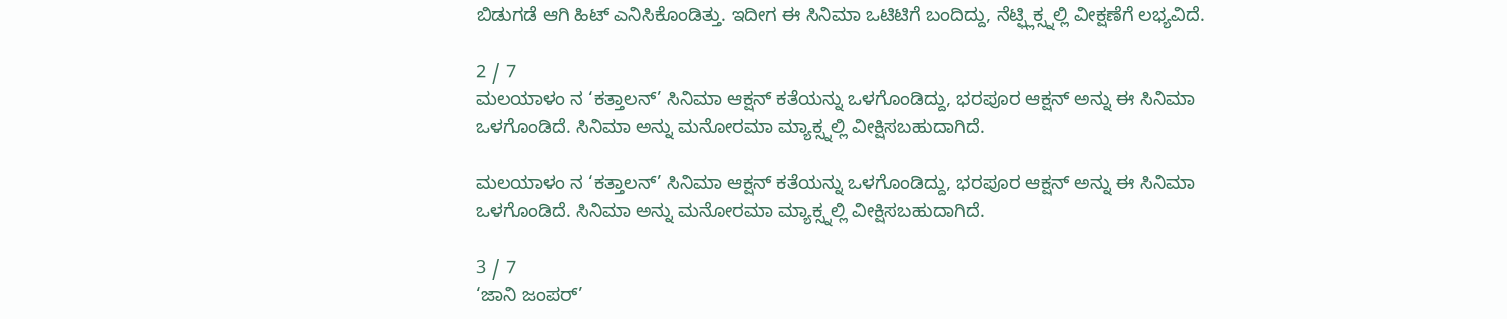ಬಿಡುಗಡೆ ಆಗಿ ಹಿಟ್ ಎನಿಸಿಕೊಂಡಿತ್ತು. ಇದೀಗ ಈ ಸಿನಿಮಾ ಒಟಿಟಿಗೆ ಬಂದಿದ್ದು, ನೆಟ್ಫ್ಲಿಕ್ಸ್ನಲ್ಲಿ ವೀಕ್ಷಣೆಗೆ ಲಭ್ಯವಿದೆ.

2 / 7
ಮಲಯಾಳಂ ನ ‘ಕತ್ತಾಲನ್’ ಸಿನಿಮಾ ಆಕ್ಷನ್ ಕತೆಯನ್ನು ಒಳಗೊಂಡಿದ್ದು, ಭರಪೂರ ಆಕ್ಷನ್ ಅನ್ನು ಈ ಸಿನಿಮಾ ಒಳಗೊಂಡಿದೆ. ಸಿನಿಮಾ ಅನ್ನು ಮನೋರಮಾ ಮ್ಯಾಕ್ಸ್ನಲ್ಲಿ ವೀಕ್ಷಿಸಬಹುದಾಗಿದೆ.

ಮಲಯಾಳಂ ನ ‘ಕತ್ತಾಲನ್’ ಸಿನಿಮಾ ಆಕ್ಷನ್ ಕತೆಯನ್ನು ಒಳಗೊಂಡಿದ್ದು, ಭರಪೂರ ಆಕ್ಷನ್ ಅನ್ನು ಈ ಸಿನಿಮಾ ಒಳಗೊಂಡಿದೆ. ಸಿನಿಮಾ ಅನ್ನು ಮನೋರಮಾ ಮ್ಯಾಕ್ಸ್ನಲ್ಲಿ ವೀಕ್ಷಿಸಬಹುದಾಗಿದೆ.

3 / 7
‘ಜಾನಿ ಜಂಪರ್’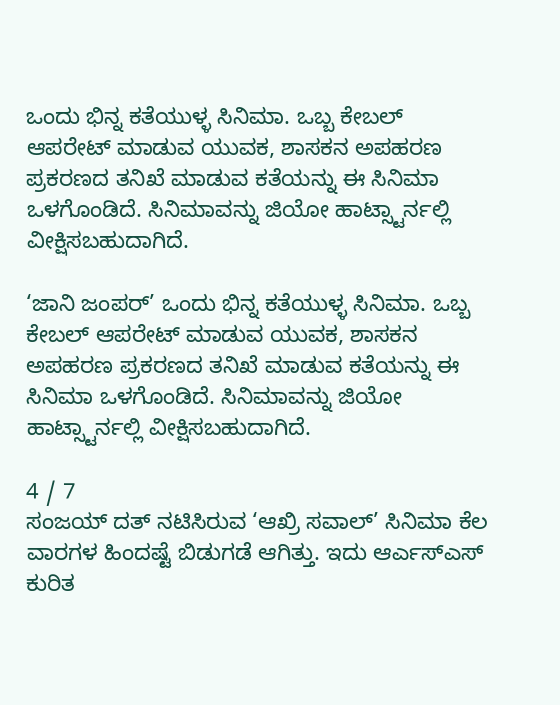ಒಂದು ಭಿನ್ನ ಕತೆಯುಳ್ಳ ಸಿನಿಮಾ. ಒಬ್ಬ ಕೇಬಲ್ ಆಪರೇಟ್ ಮಾಡುವ ಯುವಕ, ಶಾಸಕನ ಅಪಹರಣ ಪ್ರಕರಣದ ತನಿಖೆ ಮಾಡುವ ಕತೆಯನ್ನು ಈ ಸಿನಿಮಾ ಒಳಗೊಂಡಿದೆ. ಸಿನಿಮಾವನ್ನು ಜಿಯೋ ಹಾಟ್ಸ್ಟಾರ್ನಲ್ಲಿ ವೀಕ್ಷಿಸಬಹುದಾಗಿದೆ.

‘ಜಾನಿ ಜಂಪರ್’ ಒಂದು ಭಿನ್ನ ಕತೆಯುಳ್ಳ ಸಿನಿಮಾ. ಒಬ್ಬ ಕೇಬಲ್ ಆಪರೇಟ್ ಮಾಡುವ ಯುವಕ, ಶಾಸಕನ ಅಪಹರಣ ಪ್ರಕರಣದ ತನಿಖೆ ಮಾಡುವ ಕತೆಯನ್ನು ಈ ಸಿನಿಮಾ ಒಳಗೊಂಡಿದೆ. ಸಿನಿಮಾವನ್ನು ಜಿಯೋ ಹಾಟ್ಸ್ಟಾರ್ನಲ್ಲಿ ವೀಕ್ಷಿಸಬಹುದಾಗಿದೆ.

4 / 7
ಸಂಜಯ್ ದತ್ ನಟಿಸಿರುವ ‘ಆಖ್ರಿ ಸವಾಲ್’ ಸಿನಿಮಾ ಕೆಲ ವಾರಗಳ ಹಿಂದಷ್ಟೆ ಬಿಡುಗಡೆ ಆಗಿತ್ತು. ಇದು ಆರ್ಎಸ್ಎಸ್ ಕುರಿತ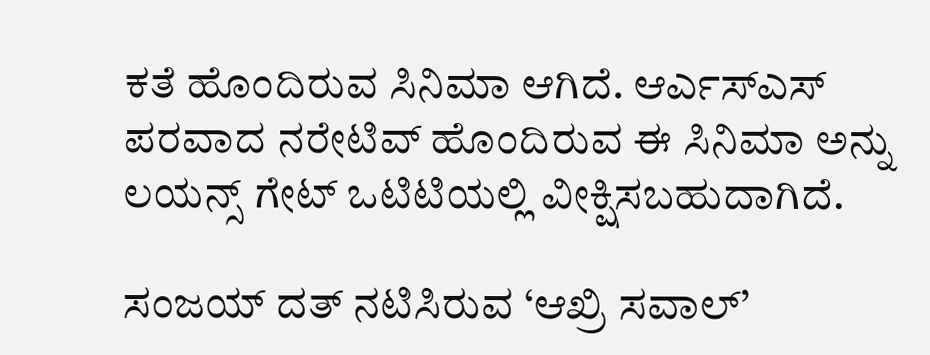ಕತೆ ಹೊಂದಿರುವ ಸಿನಿಮಾ ಆಗಿದೆ. ಆರ್ಎಸ್ಎಸ್ ಪರವಾದ ನರೇಟಿವ್ ಹೊಂದಿರುವ ಈ ಸಿನಿಮಾ ಅನ್ನು ಲಯನ್ಸ್ ಗೇಟ್ ಒಟಿಟಿಯಲ್ಲಿ ವೀಕ್ಷಿಸಬಹುದಾಗಿದೆ.

ಸಂಜಯ್ ದತ್ ನಟಿಸಿರುವ ‘ಆಖ್ರಿ ಸವಾಲ್’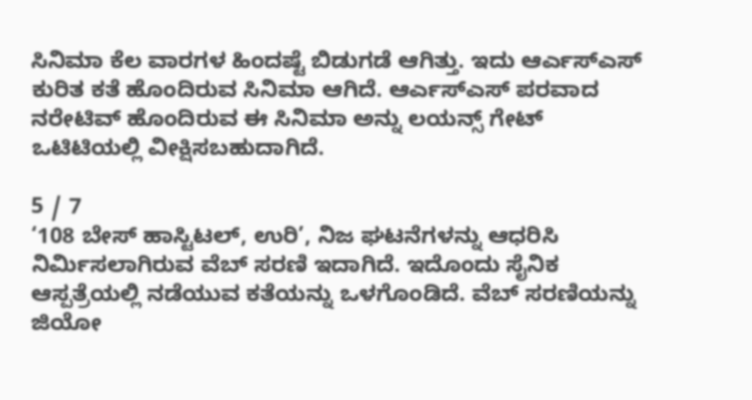ಸಿನಿಮಾ ಕೆಲ ವಾರಗಳ ಹಿಂದಷ್ಟೆ ಬಿಡುಗಡೆ ಆಗಿತ್ತು. ಇದು ಆರ್ಎಸ್ಎಸ್ ಕುರಿತ ಕತೆ ಹೊಂದಿರುವ ಸಿನಿಮಾ ಆಗಿದೆ. ಆರ್ಎಸ್ಎಸ್ ಪರವಾದ ನರೇಟಿವ್ ಹೊಂದಿರುವ ಈ ಸಿನಿಮಾ ಅನ್ನು ಲಯನ್ಸ್ ಗೇಟ್ ಒಟಿಟಿಯಲ್ಲಿ ವೀಕ್ಷಿಸಬಹುದಾಗಿದೆ.

5 / 7
‘108 ಬೇಸ್ ಹಾಸ್ಟಿಟಲ್, ಉರಿ’, ನಿಜ ಘಟನೆಗಳನ್ನು ಆಧರಿಸಿ ನಿರ್ಮಿಸಲಾಗಿರುವ ವೆಬ್ ಸರಣಿ ಇದಾಗಿದೆ. ಇದೊಂದು ಸೈನಿಕ ಆಸ್ಪತ್ರೆಯಲ್ಲಿ ನಡೆಯುವ ಕತೆಯನ್ನು ಒಳಗೊಂಡಿದೆ. ವೆಬ್ ಸರಣಿಯನ್ನು ಜಿಯೋ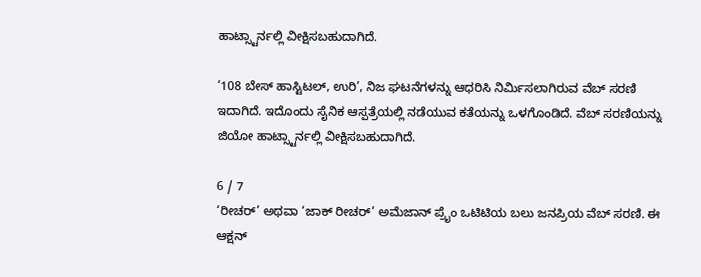ಹಾಟ್ಸ್ಟಾರ್ನಲ್ಲಿ ವೀಕ್ಷಿಸಬಹುದಾಗಿದೆ.

‘108 ಬೇಸ್ ಹಾಸ್ಟಿಟಲ್, ಉರಿ’, ನಿಜ ಘಟನೆಗಳನ್ನು ಆಧರಿಸಿ ನಿರ್ಮಿಸಲಾಗಿರುವ ವೆಬ್ ಸರಣಿ ಇದಾಗಿದೆ. ಇದೊಂದು ಸೈನಿಕ ಆಸ್ಪತ್ರೆಯಲ್ಲಿ ನಡೆಯುವ ಕತೆಯನ್ನು ಒಳಗೊಂಡಿದೆ. ವೆಬ್ ಸರಣಿಯನ್ನು ಜಿಯೋ ಹಾಟ್ಸ್ಟಾರ್ನಲ್ಲಿ ವೀಕ್ಷಿಸಬಹುದಾಗಿದೆ.

6 / 7
‘ರೀಚರ್’ ಅಥವಾ ‘ಜಾಕ್ ರೀಚರ್’ ಅಮೆಜಾನ್ ಪ್ರೈಂ ಒಟಿಟಿಯ ಬಲು ಜನಪ್ರಿಯ ವೆಬ್ ಸರಣಿ. ಈ ಆಕ್ಷನ್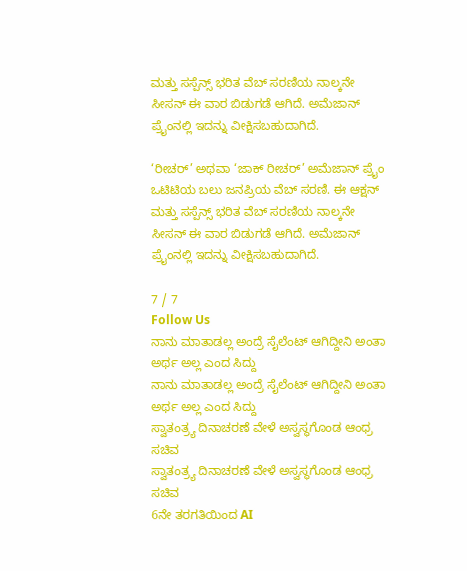ಮತ್ತು ಸಸ್ಪೆನ್ಸ್ ಭರಿತ ವೆಬ್ ಸರಣಿಯ ನಾಲ್ಕನೇ ಸೀಸನ್ ಈ ವಾರ ಬಿಡುಗಡೆ ಆಗಿದೆ. ಅಮೆಜಾನ್ ಪ್ರೈಂನಲ್ಲಿ ಇದನ್ನು ವೀಕ್ಷಿಸಬಹುದಾಗಿದೆ.

‘ರೀಚರ್’ ಅಥವಾ ‘ಜಾಕ್ ರೀಚರ್’ ಅಮೆಜಾನ್ ಪ್ರೈಂ ಒಟಿಟಿಯ ಬಲು ಜನಪ್ರಿಯ ವೆಬ್ ಸರಣಿ. ಈ ಆಕ್ಷನ್ ಮತ್ತು ಸಸ್ಪೆನ್ಸ್ ಭರಿತ ವೆಬ್ ಸರಣಿಯ ನಾಲ್ಕನೇ ಸೀಸನ್ ಈ ವಾರ ಬಿಡುಗಡೆ ಆಗಿದೆ. ಅಮೆಜಾನ್ ಪ್ರೈಂನಲ್ಲಿ ಇದನ್ನು ವೀಕ್ಷಿಸಬಹುದಾಗಿದೆ.

7 / 7
Follow Us
ನಾನು ಮಾತಾಡಲ್ಲ ಅಂದ್ರೆ ಸೈಲೆಂಟ್ ಆಗಿದ್ದೀನಿ ಅಂತಾ ಅರ್ಥ ಅಲ್ಲ ಎಂದ ಸಿದ್ದು
ನಾನು ಮಾತಾಡಲ್ಲ ಅಂದ್ರೆ ಸೈಲೆಂಟ್ ಆಗಿದ್ದೀನಿ ಅಂತಾ ಅರ್ಥ ಅಲ್ಲ ಎಂದ ಸಿದ್ದು
ಸ್ವಾತಂತ್ರ್ಯ ದಿನಾಚರಣೆ ವೇಳೆ ಅಸ್ವಸ್ಥಗೊಂಡ ಆಂಧ್ರ ಸಚಿವ
ಸ್ವಾತಂತ್ರ್ಯ ದಿನಾಚರಣೆ ವೇಳೆ ಅಸ್ವಸ್ಥಗೊಂಡ ಆಂಧ್ರ ಸಚಿವ
6ನೇ ತರಗತಿಯಿಂದ AI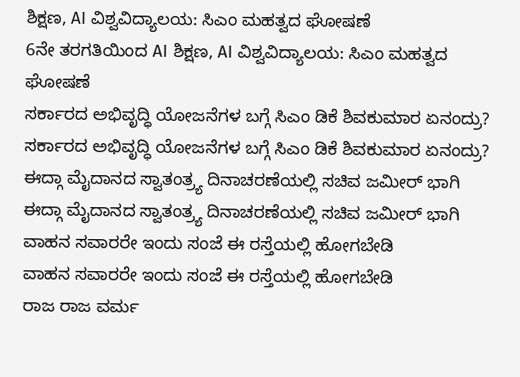ಶಿಕ್ಷಣ, AI ವಿಶ್ವವಿದ್ಯಾಲಯ: ಸಿಎಂ ಮಹತ್ವದ ಘೋಷಣೆ
6ನೇ ತರಗತಿಯಿಂದ AI ಶಿಕ್ಷಣ, AI ವಿಶ್ವವಿದ್ಯಾಲಯ: ಸಿಎಂ ಮಹತ್ವದ ಘೋಷಣೆ
ಸರ್ಕಾರದ ಅಭಿವೃದ್ಧಿ ಯೋಜನೆಗಳ ಬಗ್ಗೆ ಸಿಎಂ ಡಿಕೆ ಶಿವಕುಮಾರ ಏನಂದ್ರು?
ಸರ್ಕಾರದ ಅಭಿವೃದ್ಧಿ ಯೋಜನೆಗಳ ಬಗ್ಗೆ ಸಿಎಂ ಡಿಕೆ ಶಿವಕುಮಾರ ಏನಂದ್ರು?
ಈದ್ಗಾ ಮೈದಾನದ ಸ್ವಾತಂತ್ರ್ಯ ದಿನಾಚರಣೆಯಲ್ಲಿ ಸಚಿವ ಜಮೀರ್ ಭಾಗಿ
ಈದ್ಗಾ ಮೈದಾನದ ಸ್ವಾತಂತ್ರ್ಯ ದಿನಾಚರಣೆಯಲ್ಲಿ ಸಚಿವ ಜಮೀರ್ ಭಾಗಿ
ವಾಹನ ಸವಾರರೇ ಇಂದು ಸಂಜೆ ಈ ರಸ್ತೆಯಲ್ಲಿ ಹೋಗಬೇಡಿ
ವಾಹನ ಸವಾರರೇ ಇಂದು ಸಂಜೆ ಈ ರಸ್ತೆಯಲ್ಲಿ ಹೋಗಬೇಡಿ
ರಾಜ ರಾಜ ವರ್ಮ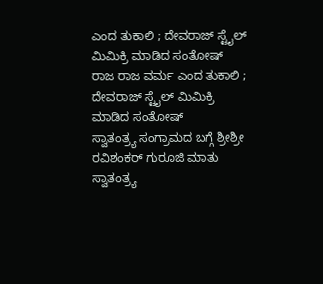ಎಂದ ತುಕಾಲಿ ; ದೇವರಾಜ್ ಸ್ಟೈಲ್ ಮಿಮಿಕ್ರಿ ಮಾಡಿದ ಸಂತೋಷ್
ರಾಜ ರಾಜ ವರ್ಮ ಎಂದ ತುಕಾಲಿ ; ದೇವರಾಜ್ ಸ್ಟೈಲ್ ಮಿಮಿಕ್ರಿ ಮಾಡಿದ ಸಂತೋಷ್
ಸ್ವಾತಂತ್ರ್ಯ ಸಂಗ್ರಾಮದ ಬಗ್ಗೆ ಶ್ರೀಶ್ರೀ ರವಿಶಂಕರ್ ಗುರೂಜಿ ಮಾತು
ಸ್ವಾತಂತ್ರ್ಯ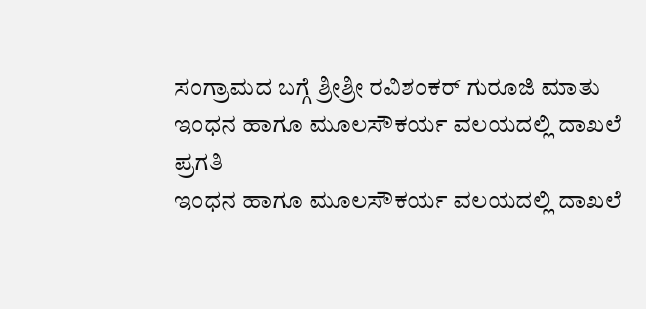ಸಂಗ್ರಾಮದ ಬಗ್ಗೆ ಶ್ರೀಶ್ರೀ ರವಿಶಂಕರ್ ಗುರೂಜಿ ಮಾತು
ಇಂಧನ ಹಾಗೂ ಮೂಲಸೌಕರ್ಯ ವಲಯದಲ್ಲಿ ದಾಖಲೆ ಪ್ರಗತಿ
ಇಂಧನ ಹಾಗೂ ಮೂಲಸೌಕರ್ಯ ವಲಯದಲ್ಲಿ ದಾಖಲೆ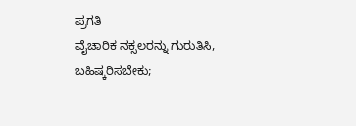ಪ್ರಗತಿ
ವೈಚಾರಿಕ ನಕ್ಸಲರನ್ನು ಗುರುತಿಸಿ, ಬಹಿಷ್ಕರಿಸಬೇಕು;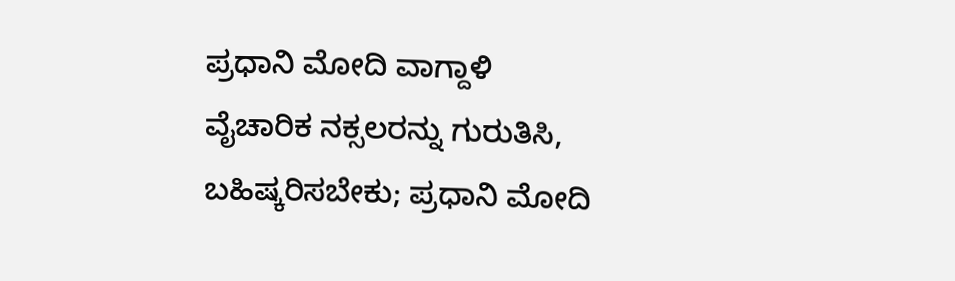ಪ್ರಧಾನಿ ಮೋದಿ ವಾಗ್ದಾಳಿ
ವೈಚಾರಿಕ ನಕ್ಸಲರನ್ನು ಗುರುತಿಸಿ, ಬಹಿಷ್ಕರಿಸಬೇಕು; ಪ್ರಧಾನಿ ಮೋದಿ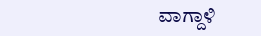ವಾಗ್ದಾಳಿ